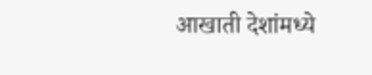आखाती देशांमध्ये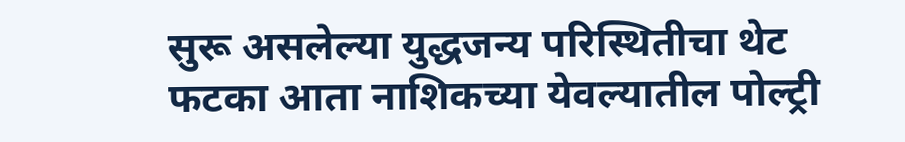सुरू असलेल्या युद्धजन्य परिस्थितीचा थेट फटका आता नाशिकच्या येवल्यातील पोल्ट्री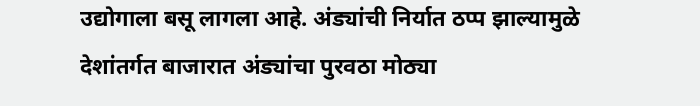उद्योगाला बसू लागला आहे. अंड्यांची निर्यात ठप्प झाल्यामुळे देशांतर्गत बाजारात अंड्यांचा पुरवठा मोठ्या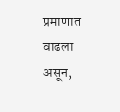प्रमाणात वाढला असून,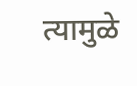त्यामुळे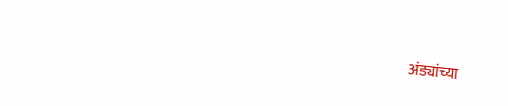अंड्यांच्या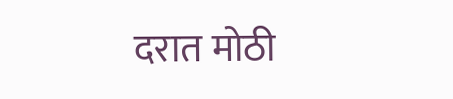दरात मोठी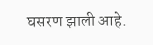घसरण झाली आहे.